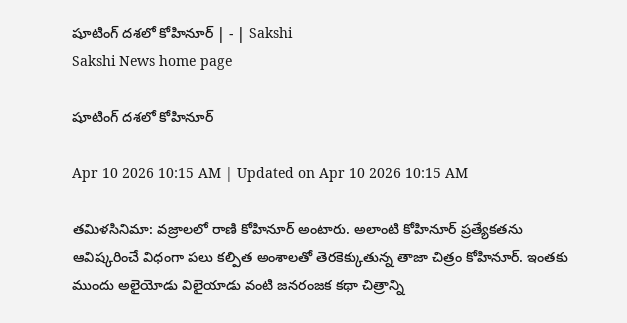షూటింగ్‌ దశలో కోహినూర్‌ | - | Sakshi
Sakshi News home page

షూటింగ్‌ దశలో కోహినూర్‌

Apr 10 2026 10:15 AM | Updated on Apr 10 2026 10:15 AM

తమిళసినిమా: వజ్రాలలో రాణి కోహినూర్‌ అంటారు. అలాంటి కోహినూర్‌ ప్రత్యేకతను ఆవిష్కరించే విధంగా పలు కల్పిత అంశాలతో తెరకెక్కుతున్న తాజా చిత్రం కోహినూర్‌. ఇంతకు ముందు అలైయోడు విలైయాడు వంటి జనరంజక కథా చిత్రాన్ని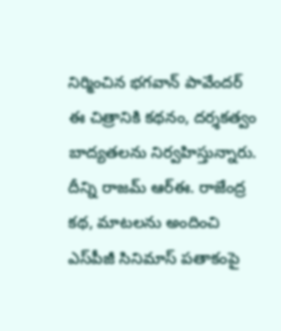నిర్మించిన భగవాన్‌ పావేందర్‌ ఈ చిత్రానికి కథనం, దర్శకత్వం బాద్యతలను నిర్వహిస్తున్నారు. దీన్ని రాజమ్‌ ఆర్‌ఈ. రాజేంద్ర కథ, మాటలను అందించి ఎస్‌పీజీ సినిమాస్‌ పతాకంపై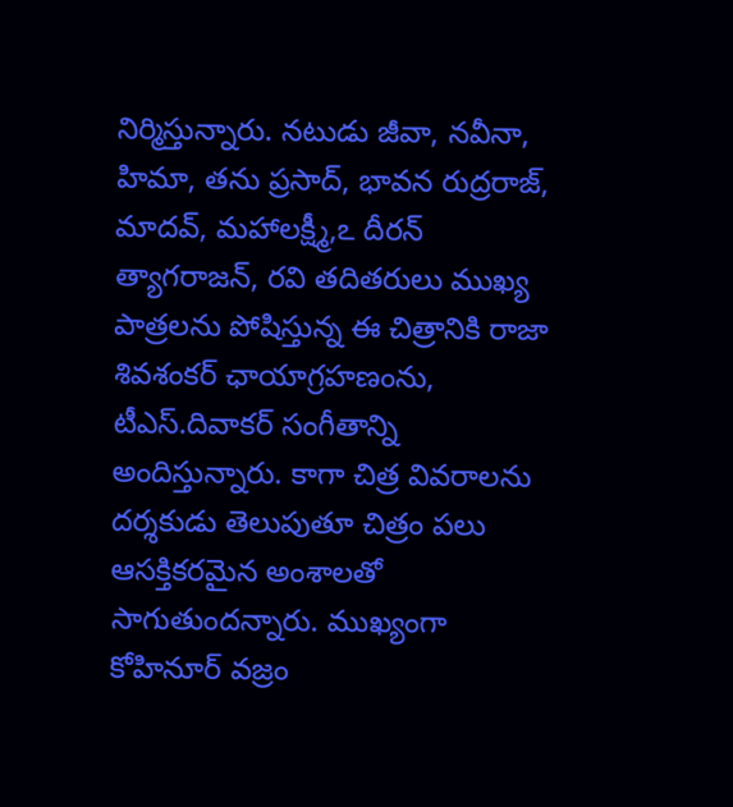నిర్మిస్తున్నారు. నటుడు జీవా, నవీనా, హిమా, తను ప్రసాద్‌, భావన రుద్రరాజ్‌, మాదవ్‌, మహాలక్ష్మీ,ఽ దీరన్‌ త్యాగరాజన్‌, రవి తదితరులు ముఖ్య పాత్రలను పోషిస్తున్న ఈ చిత్రానికి రాజా శివశంకర్‌ ఛాయాగ్రహణంను, టీఎస్‌.దివాకర్‌ సంగీతాన్ని అందిస్తున్నారు. కాగా చిత్ర వివరాలను దర్శకుడు తెలుపుతూ చిత్రం పలు ఆసక్తికరమైన అంశాలతో సాగుతుందన్నారు. ముఖ్యంగా కోహినూర్‌ వజ్రం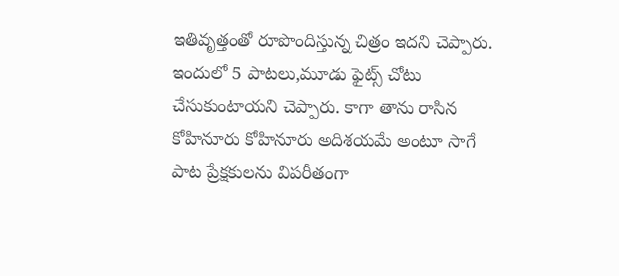ఇతివృత్తంతో రూపొందిస్తున్న చిత్రం ఇదని చెప్పారు. ఇందులో 5 పాటలు,మూడు ఫైట్స్‌ చోటు చేసుకుంటాయని చెప్పారు. కాగా తాను రాసిన కోహినూరు కోహినూరు అదిశయమే అంటూ సాగే పాట ప్రేక్షకులను విపరీతంగా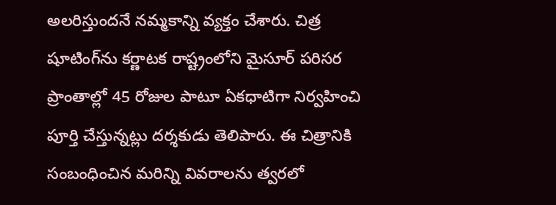అలరిస్తుందనే నమ్మకాన్ని వ్యక్తం చేశారు. చిత్ర షూటింగ్‌ను కర్ణాటక రాష్ట్రంలోని మైసూర్‌ పరిసర ప్రాంతాల్లో 45 రోజుల పాటూ ఏకధాటిగా నిర్వహించి పూర్తి చేస్తున్నట్లు దర్శకుడు తెలిపారు. ఈ చిత్రానికి సంబంధించిన మరిన్ని వివరాలను త్వరలో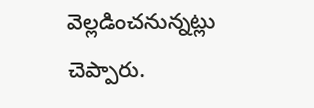వెల్లడించనున్నట్లు చెప్పారు.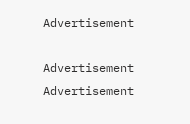Advertisement

Advertisement
Advertisement